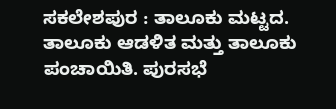ಸಕಲೇಶಪುರ : ತಾಲೂಕು ಮಟ್ಟದ. ತಾಲೂಕು ಆಡಳಿತ ಮತ್ತು ತಾಲೂಕು ಪಂಚಾಯಿತಿ. ಪುರಸಭೆ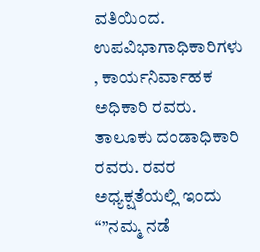ವತಿಯಿಂದ. ಉಪವಿಭಾಗಾಧಿಕಾರಿಗಳು , ಕಾರ್ಯನಿರ್ವಾಹಕ ಅಧಿಕಾರಿ ರವರು. ತಾಲೂಕು ದಂಡಾಧಿಕಾರಿ ರವರು. ರವರ ಅಧ್ಯಕ್ಷತೆಯಲ್ಲಿ ಇಂದು “”ನಮ್ಮ ನಡೆ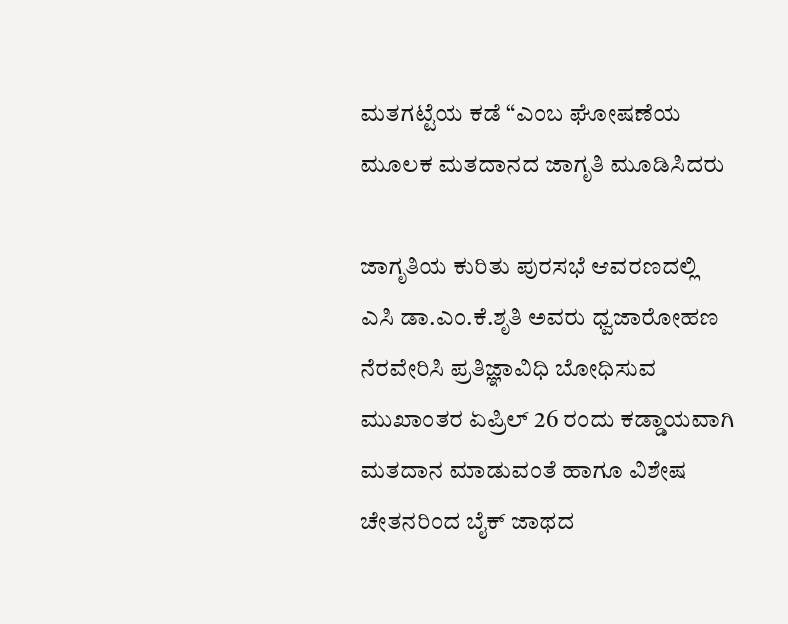ಮತಗಟ್ಟೆಯ ಕಡೆ “ಎಂಬ ಘೋಷಣೆಯ ಮೂಲಕ ಮತದಾನದ ಜಾಗೃತಿ ಮೂಡಿಸಿದರು

ಜಾಗೃತಿಯ ಕುರಿತು ಪುರಸಭೆ ಆವರಣದಲ್ಲಿ ಎಸಿ ಡಾ.ಎಂ.ಕೆ.ಶೃತಿ ಅವರು ಧ್ವಜಾರೋಹಣ ನೆರವೇರಿಸಿ ಪ್ರತಿಜ್ಞಾವಿಧಿ ಬೋಧಿಸುವ ಮುಖಾಂತರ ಏಪ್ರಿಲ್ 26 ರಂದು ಕಡ್ಡಾಯವಾಗಿ ಮತದಾನ ಮಾಡುವಂತೆ ಹಾಗೂ ವಿಶೇಷ ಚೇತನರಿಂದ ಬೈಕ್ ಜಾಥದ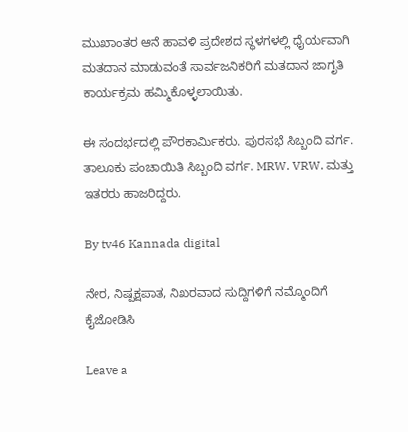ಮುಖಾಂತರ ಆನೆ ಹಾವಳಿ ಪ್ರದೇಶದ ಸ್ಥಳಗಳಲ್ಲಿ ಧೈರ್ಯವಾಗಿ ಮತದಾನ ಮಾಡುವಂತೆ ಸಾರ್ವಜನಿಕರಿಗೆ ಮತದಾನ ಜಾಗೃತಿ ಕಾರ್ಯಕ್ರಮ ಹಮ್ಮಿಕೊಳ್ಳಲಾಯಿತು.

ಈ ಸಂದರ್ಭದಲ್ಲಿ ಪೌರಕಾರ್ಮಿಕರು. ಪುರಸಭೆ ಸಿಬ್ಬಂದಿ ವರ್ಗ. ತಾಲೂಕು ಪಂಚಾಯಿತಿ ಸಿಬ್ಬಂದಿ ವರ್ಗ. MRW. VRW. ಮತ್ತು ಇತರರು ಹಾಜರಿದ್ದರು.

By tv46 Kannada digital

ನೇರ, ನಿಷ್ಪಕ್ಷಪಾತ, ನಿಖರವಾದ ಸುದ್ದಿಗಳಿಗೆ ನಮ್ಮೊಂದಿಗೆ ಕೈಜೋಡಿಸಿ

Leave a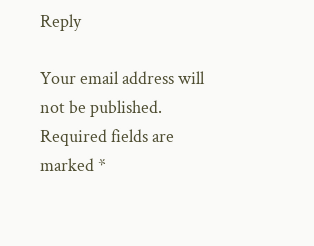Reply

Your email address will not be published. Required fields are marked *